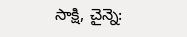సాక్షి, చైన్నె: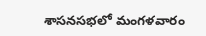శాసనసభలో మంగళవారం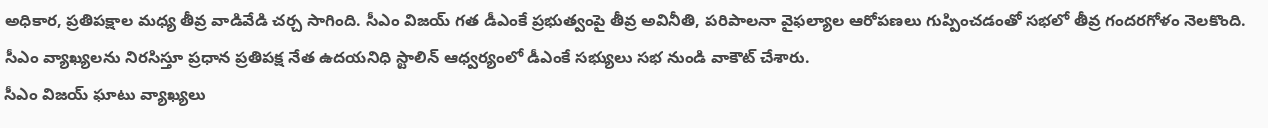అధికార, ప్రతిపక్షాల మధ్య తీవ్ర వాడివేడి చర్చ సాగింది. సీఎం విజయ్ గత డీఎంకే ప్రభుత్వంపై తీవ్ర అవినీతి, పరిపాలనా వైఫల్యాల ఆరోపణలు గుప్పించడంతో సభలో తీవ్ర గందరగోళం నెలకొంది. సీఎం వ్యాఖ్యలను నిరసిస్తూ ప్రధాన ప్రతిపక్ష నేత ఉదయనిధి స్టాలిన్ ఆధ్వర్యంలో డీఎంకే సభ్యులు సభ నుండి వాకౌట్ చేశారు.
సీఎం విజయ్ ఘాటు వ్యాఖ్యలు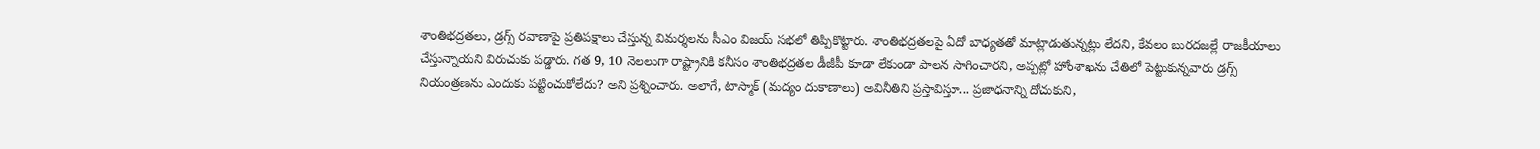శాంతిభద్రతలు, డ్రగ్స్ రవాణాపై ప్రతిపక్షాలు చేస్తున్న విమర్శలను సీఎం విజయ్ సభలో తిప్పికొట్టారు. శాంతిభద్రతలపై ఏదో బాధ్యతతో మాట్లాడుతున్నట్లు లేదని, కేవలం బురదజల్లే రాజకీయాలు చేస్తున్నాయని విరుచుకు పడ్డారు. గత 9, 10 నెలలుగా రాష్ట్రానికి కనీసం శాంతిభద్రతల డీజీపీ కూడా లేకుండా పాలన సాగించారని, అప్పట్లో హోంశాఖను చేతిలో పెట్టుకున్నవారు డ్రగ్స్ నియంత్రణను ఎందుకు పట్టించుకోలేదు? అని ప్రశ్నించారు. అలాగే, టాస్మాక్ (మద్యం దుకాణాలు) అవినీతిని ప్రస్తావిస్తూ... ప్రజాధనాన్ని దోచుకుని,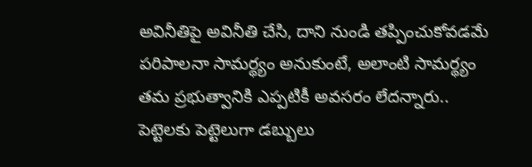అవినీతిపై అవినీతి చేసి, దాని నుండి తప్పించుకోవడమే పరిపాలనా సామర్థ్యం అనుకుంటే, అలాంటి సామర్థ్యం తమ ప్రభుత్వానికి ఎప్పటికీ అవసరం లేదన్నారు.. పెట్టెలకు పెట్టెలుగా డబ్బులు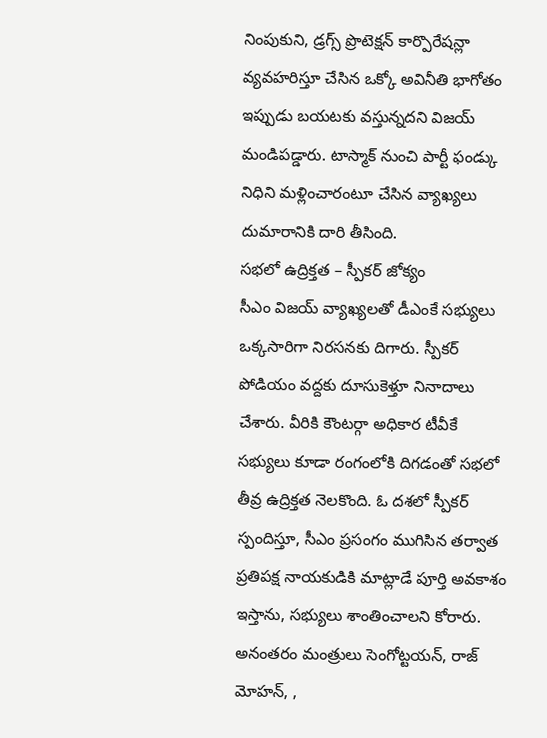నింపుకుని, డ్రగ్స్ ప్రొటెక్షన్ కార్పొరేషన్లా వ్యవహరిస్తూ చేసిన ఒక్కో అవినీతి భాగోతం ఇప్పుడు బయటకు వస్తున్నదని విజయ్ మండిపడ్డారు. టాస్మాక్ నుంచి పార్టీ ఫండ్కు నిధిని మళ్లించారంటూ చేసిన వ్యాఖ్యలు దుమారానికి దారి తీసింది.
సభలో ఉద్రిక్తత – స్పీకర్ జోక్యం
సీఎం విజయ్ వ్యాఖ్యలతో డీఎంకే సభ్యులు ఒక్కసారిగా నిరసనకు దిగారు. స్పీకర్ పోడియం వద్దకు దూసుకెళ్తూ నినాదాలు చేశారు. వీరికి కౌంటర్గా అధికార టీవీకే సభ్యులు కూడా రంగంలోకి దిగడంతో సభలో తీవ్ర ఉద్రిక్తత నెలకొంది. ఓ దశలో స్పీకర్ స్పందిస్తూ, సీఎం ప్రసంగం ముగిసిన తర్వాత ప్రతిపక్ష నాయకుడికి మాట్లాడే పూర్తి అవకాశం ఇస్తాను, సభ్యులు శాంతించాలని కోరారు. అనంతరం మంత్రులు సెంగోట్టయన్, రాజ్ మోహన్, ,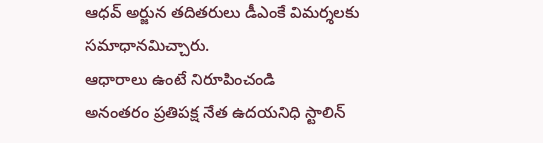ఆధవ్ అర్జున తదితరులు డీఎంకే విమర్శలకు సమాధానమిచ్చారు.
ఆధారాలు ఉంటే నిరూపించండి
అనంతరం ప్రతిపక్ష నేత ఉదయనిధి స్టాలిన్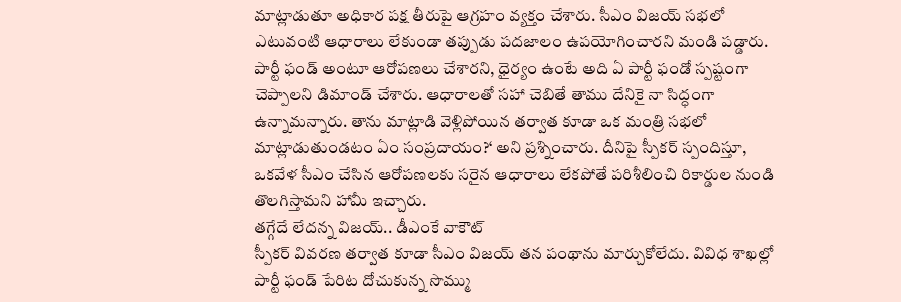మాట్లాడుతూ అధికార పక్ష తీరుపై ఆగ్రహం వ్యక్తం చేశారు. సీఎం విజయ్ సభలో ఎటువంటి ఆధారాలు లేకుండా తప్పుడు పదజాలం ఉపయోగించారని మండి పడ్డారు. పార్టీ ఫండ్ అంటూ ఆరోపణలు చేశారని, ధైర్యం ఉంటే అది ఏ పార్టీ ఫండో స్పష్టంగా చెప్పాలని డిమాండ్ చేశారు. ఆధారాలతో సహా చెబితే తాము దేనికై నా సిద్ధంగా ఉన్నామన్నారు. తాను మాట్లాడి వెళ్లిపోయిన తర్వాత కూడా ఒక మంత్రి సభలో మాట్లాడుతుండటం ఏం సంప్రదాయం?‘ అని ప్రశ్నించారు. దీనిపై స్పీకర్ స్పందిస్తూ, ఒకవేళ సీఎం చేసిన ఆరోపణలకు సరైన ఆధారాలు లేకపోతే పరిశీలించి రికార్డుల నుండి తొలగిస్తామని హామీ ఇచ్చారు.
తగ్గేదే లేదన్న విజయ్.. డీఎంకే వాకౌట్
స్పీకర్ వివరణ తర్వాత కూడా సీఎం విజయ్ తన పంథాను మార్చుకోలేదు. వివిధ శాఖల్లో పార్టీ ఫండ్ పేరిట దోచుకున్న సొమ్ము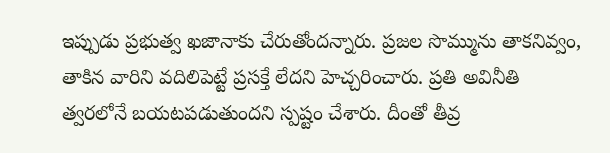ఇప్పుడు ప్రభుత్వ ఖజానాకు చేరుతోందన్నారు. ప్రజల సొమ్మును తాకనివ్వం, తాకిన వారిని వదిలిపెట్టే ప్రసక్తే లేదని హెచ్చరించారు. ప్రతి అవినీతి త్వరలోనే బయటపడుతుందని స్పష్టం చేశారు. దీంతో తీవ్ర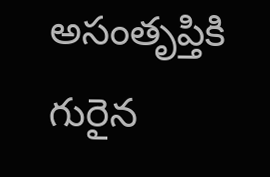అసంతృప్తికి గురైన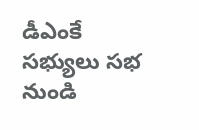డీఎంకే సభ్యులు సభ నుండి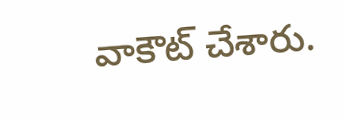వాకౌట్ చేశారు.